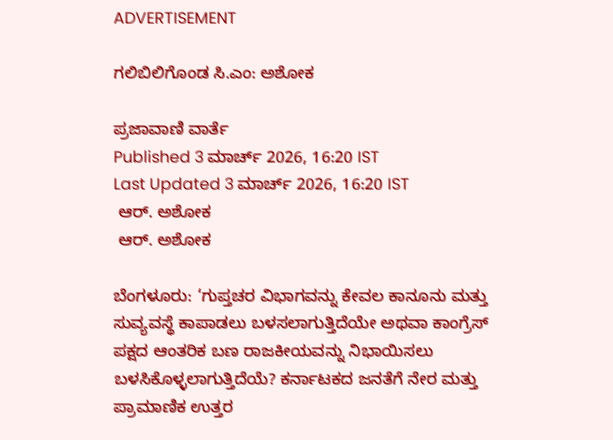ADVERTISEMENT

ಗಲಿಬಿಲಿಗೊಂಡ ಸಿ.ಎಂ: ಅಶೋಕ

ಪ್ರಜಾವಾಣಿ ವಾರ್ತೆ
Published 3 ಮಾರ್ಚ್ 2026, 16:20 IST
Last Updated 3 ಮಾರ್ಚ್ 2026, 16:20 IST
 ಆರ್. ಅಶೋಕ
 ಆರ್. ಅಶೋಕ

ಬೆಂಗಳೂರು: ‘ಗುಪ್ತಚರ ವಿಭಾಗವನ್ನು ಕೇವಲ ಕಾನೂನು ಮತ್ತು ಸುವ್ಯವಸ್ಥೆ ಕಾಪಾಡಲು ಬಳಸಲಾಗುತ್ತಿದೆಯೇ ಅಥವಾ ಕಾಂಗ್ರೆಸ್‌ ಪಕ್ಷದ ಆಂತರಿಕ ಬಣ ರಾಜಕೀಯವನ್ನು ನಿಭಾಯಿಸಲು ಬಳಸಿಕೊಳ್ಳಲಾಗುತ್ತಿದೆಯೆ? ಕರ್ನಾಟಕದ ಜನತೆಗೆ ನೇರ ಮತ್ತು ಪ್ರಾಮಾಣಿಕ ಉತ್ತರ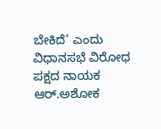ಬೇಕಿದೆ’ ಎಂದು ವಿಧಾನಸಭೆ ವಿರೋಧ ಪಕ್ಷದ ನಾಯಕ ಆರ್‌.ಅಶೋಕ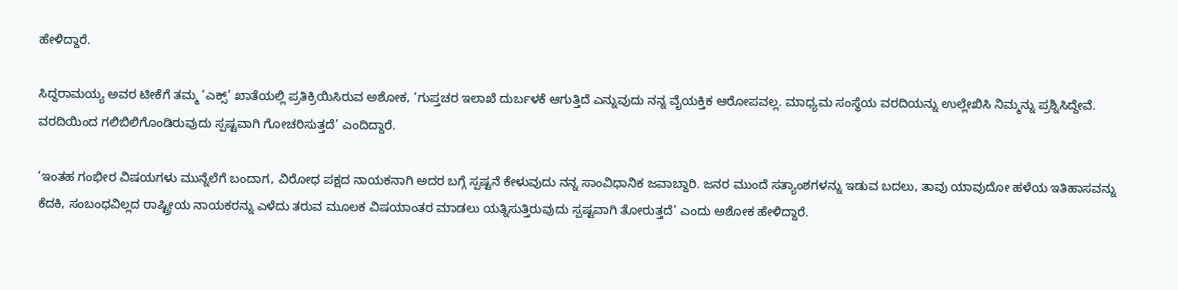ಹೇಳಿದ್ದಾರೆ.

ಸಿದ್ದರಾಮಯ್ಯ ಅವರ ಟೀಕೆಗೆ ತಮ್ಮ ‘ಎಕ್ಸ್‌’ ಖಾತೆಯಲ್ಲಿ ಪ್ರತಿಕ್ರಿಯಿಸಿರುವ ಅಶೋಕ, ‘ಗುಪ್ತಚರ ಇಲಾಖೆ ದುರ್ಬಳಕೆ ಆಗುತ್ತಿದೆ ಎನ್ನುವುದು ನನ್ನ ವೈಯಕ್ತಿಕ ಆರೋಪವಲ್ಲ. ಮಾಧ್ಯಮ ಸಂಸ್ಥೆಯ ವರದಿಯನ್ನು ಉಲ್ಲೇಖಿಸಿ ನಿಮ್ಮನ್ನು ಪ್ರಶ್ನಿಸಿದ್ದೇವೆ. ವರದಿಯಿಂದ ಗಲಿಬಿಲಿಗೊಂಡಿರುವುದು ಸ್ಪಷ್ಟವಾಗಿ ಗೋಚರಿಸುತ್ತದೆ’ ಎಂದಿದ್ದಾರೆ.

‘ಇಂತಹ ಗಂಭೀರ ವಿಷಯಗಳು ಮುನ್ನೆಲೆಗೆ ಬಂದಾಗ, ವಿರೋಧ ಪಕ್ಷದ ನಾಯಕನಾಗಿ ಅದರ ಬಗ್ಗೆ ಸ್ಪಷ್ಟನೆ ಕೇಳುವುದು ನನ್ನ ಸಾಂವಿಧಾನಿಕ ಜವಾಬ್ದಾರಿ. ಜನರ ಮುಂದೆ ಸತ್ಯಾಂಶಗಳನ್ನು ಇಡುವ ಬದಲು, ತಾವು ಯಾವುದೋ ಹಳೆಯ ಇತಿಹಾಸವನ್ನು ಕೆದಕಿ, ಸಂಬಂಧವಿಲ್ಲದ ರಾಷ್ಟ್ರೀಯ ನಾಯಕರನ್ನು ಎಳೆದು ತರುವ ಮೂಲಕ ವಿಷಯಾಂತರ ಮಾಡಲು ಯತ್ನಿಸುತ್ತಿರುವುದು ಸ್ಪಷ್ಟವಾಗಿ ತೋರುತ್ತದೆ’ ಎಂದು ಅಶೋಕ ಹೇಳಿದ್ದಾರೆ.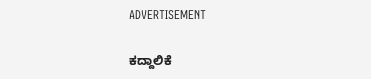ADVERTISEMENT

ಕದ್ದಾಲಿಕೆ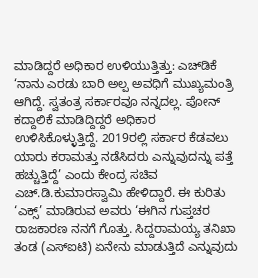ಮಾಡಿದ್ದರೆ ಅಧಿಕಾರ ಉಳಿಯುತ್ತಿತ್ತು: ಎಚ್‌ಡಿಕೆ ‘ನಾನು ಎರಡು ಬಾರಿ ಅಲ್ಪ ಅವಧಿಗೆ ಮುಖ್ಯಮಂತ್ರಿ ಆಗಿದ್ದೆ. ಸ್ವತಂತ್ರ ಸರ್ಕಾರವೂ ನನ್ನದಲ್ಲ. ಪೋನ್ ಕದ್ದಾಲಿಕೆ ಮಾಡಿದ್ದಿದ್ದರೆ ಅಧಿಕಾರ ಉಳಿಸಿಕೊಳ್ಳುತ್ತಿದ್ದೆ. 2019ರಲ್ಲಿ ಸರ್ಕಾರ ಕೆಡವಲು ಯಾರು ಕರಾಮತ್ತು ನಡೆಸಿದರು ಎನ್ನುವುದನ್ನು ಪತ್ತೆ ಹಚ್ಚುತ್ತಿದ್ದೆ’ ಎಂದು ಕೇಂದ್ರ ಸಚಿವ ಎಚ್‌.ಡಿ.ಕುಮಾರಸ್ವಾಮಿ ಹೇಳಿದ್ದಾರೆ. ಈ ಕುರಿತು ‘ಎಕ್ಸ್‌’ ಮಾಡಿರುವ ಅವರು ‘ಈಗಿನ ಗುಪ್ತಚರ ರಾಜಕಾರಣ ನನಗೆ ಗೊತ್ತು. ಸಿದ್ದರಾಮಯ್ಯ ತನಿಖಾ ತಂಡ (ಎಸ್‌ಐಟಿ) ಏನೇನು ಮಾಡುತ್ತಿದೆ ಎನ್ನುವುದು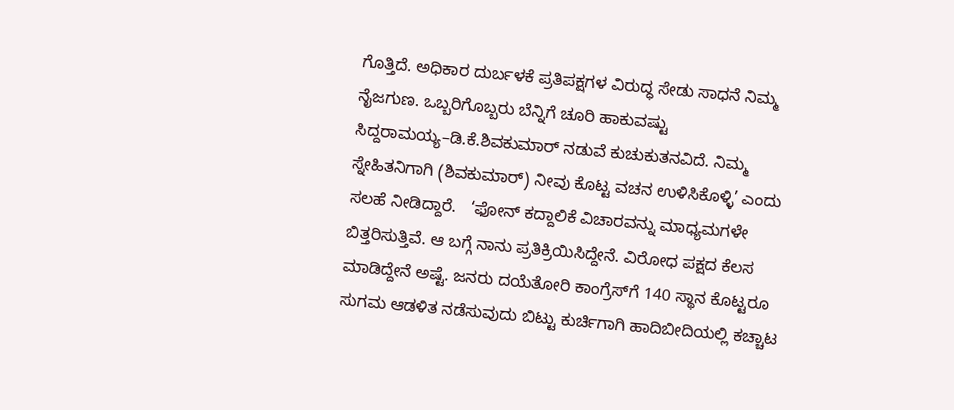ಗೊತ್ತಿದೆ. ಅಧಿಕಾರ ದುರ್ಬಳಕೆ ಪ್ರತಿಪಕ್ಷಗಳ ವಿರುದ್ಧ ಸೇಡು ಸಾಧನೆ ನಿಮ್ಮ ನೈಜಗುಣ. ಒಬ್ಬರಿಗೊಬ್ಬರು ಬೆನ್ನಿಗೆ ಚೂರಿ ಹಾಕುವಷ್ಟು ಸಿದ್ದರಾಮಯ್ಯ–ಡಿ.ಕೆ.ಶಿವಕುಮಾರ್‌ ನಡುವೆ ಕುಚುಕುತನವಿದೆ. ನಿಮ್ಮ ಸ್ನೇಹಿತನಿಗಾಗಿ (ಶಿವಕುಮಾರ್‌) ನೀವು ಕೊಟ್ಟ ವಚನ ಉಳಿಸಿಕೊಳ್ಳಿ’ ಎಂದು ಸಲಹೆ ನೀಡಿದ್ದಾರೆ.   ‘ಫೋನ್‌ ಕದ್ದಾಲಿಕೆ ವಿಚಾರವನ್ನು ಮಾಧ್ಯಮಗಳೇ ಬಿತ್ತರಿಸುತ್ತಿವೆ. ಆ ಬಗ್ಗೆ ನಾನು ಪ್ರತಿಕ್ರಿಯಿಸಿದ್ದೇನೆ. ವಿರೋಧ ಪಕ್ಷದ ಕೆಲಸ ಮಾಡಿದ್ದೇನೆ ಅಷ್ಟೆ. ಜನರು ದಯೆತೋರಿ ಕಾಂಗ್ರೆಸ್‌ಗೆ 140 ಸ್ಥಾನ ಕೊಟ್ಟರೂ ಸುಗಮ ಆಡಳಿತ ನಡೆಸುವುದು ಬಿಟ್ಟು ಕುರ್ಚಿಗಾಗಿ ಹಾದಿಬೀದಿಯಲ್ಲಿ ಕಚ್ಚಾಟ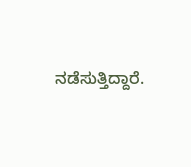ನಡೆಸುತ್ತಿದ್ದಾರೆ.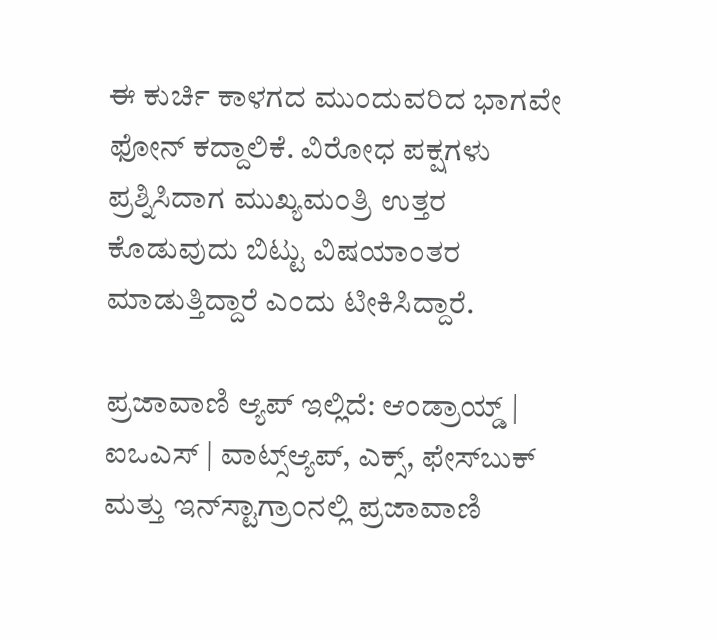ಈ ಕುರ್ಚಿ ಕಾಳಗದ ಮುಂದುವರಿದ ಭಾಗವೇ ಫೋನ್‌ ಕದ್ದಾಲಿಕೆ. ವಿರೋಧ ಪಕ್ಷಗಳು ಪ್ರಶ್ನಿಸಿದಾಗ ಮುಖ್ಯಮಂತ್ರಿ ಉತ್ತರ ಕೊಡುವುದು ಬಿಟ್ಟು ವಿಷಯಾಂತರ ಮಾಡುತ್ತಿದ್ದಾರೆ ಎಂದು ಟೀಕಿಸಿದ್ದಾರೆ.

ಪ್ರಜಾವಾಣಿ ಆ್ಯಪ್ ಇಲ್ಲಿದೆ: ಆಂಡ್ರಾಯ್ಡ್ | ಐಒಎಸ್ | ವಾಟ್ಸ್ಆ್ಯಪ್, ಎಕ್ಸ್, ಫೇಸ್‌ಬುಕ್ ಮತ್ತು ಇನ್‌ಸ್ಟಾಗ್ರಾಂನಲ್ಲಿ ಪ್ರಜಾವಾಣಿ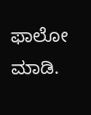ಫಾಲೋ ಮಾಡಿ.